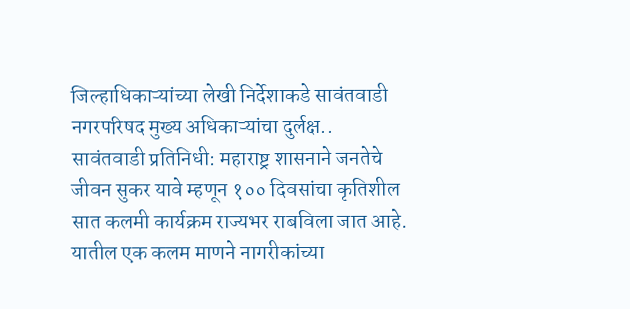जिल्हाधिकाऱ्यांच्या लेखी निर्देशाकडे सावंतवाडी नगरपरिषद मुख्य अधिकाऱ्यांचा दुर्लक्ष..
सावंतवाडी प्रतिनिधी: महाराष्ट्र शासनाने जनतेचे जीवन सुकर यावे म्हणून १०० दिवसांचा कृतिशील सात कलमी कार्यक्रम राज्यभर राबविला जात आहे. यातील एक कलम माणने नागरीकांच्या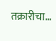तक्रारीचा...